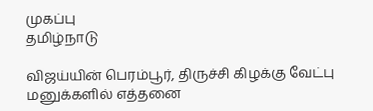முகப்பு
தமிழ்நாடு

விஜய்யின் பெரம்பூர், திருச்சி கிழக்கு வேட்பு மனுக்களில் எத்தனை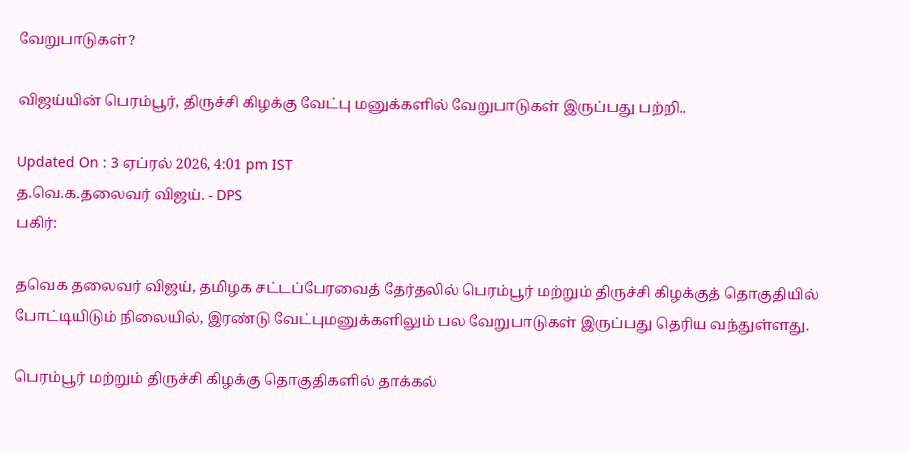வேறுபாடுகள்?

விஜய்யின் பெரம்பூர், திருச்சி கிழக்கு வேட்பு மனுக்களில் வேறுபாடுகள் இருப்பது பற்றி..

Updated On : 3 ஏப்ரல் 2026, 4:01 pm IST
த.வெ.க.தலைவர் விஜய். - DPS
பகிர்:

தவெக தலைவர் விஜய், தமிழக சட்டப்பேரவைத் தேர்தலில் பெரம்பூர் மற்றும் திருச்சி கிழக்குத் தொகுதியில் போட்டியிடும் நிலையில், இரண்டு வேட்புமனுக்களிலும் பல வேறுபாடுகள் இருப்பது தெரிய வந்துள்ளது.

பெரம்பூர் மற்றும் திருச்சி கிழக்கு தொகுதிகளில் தாக்கல்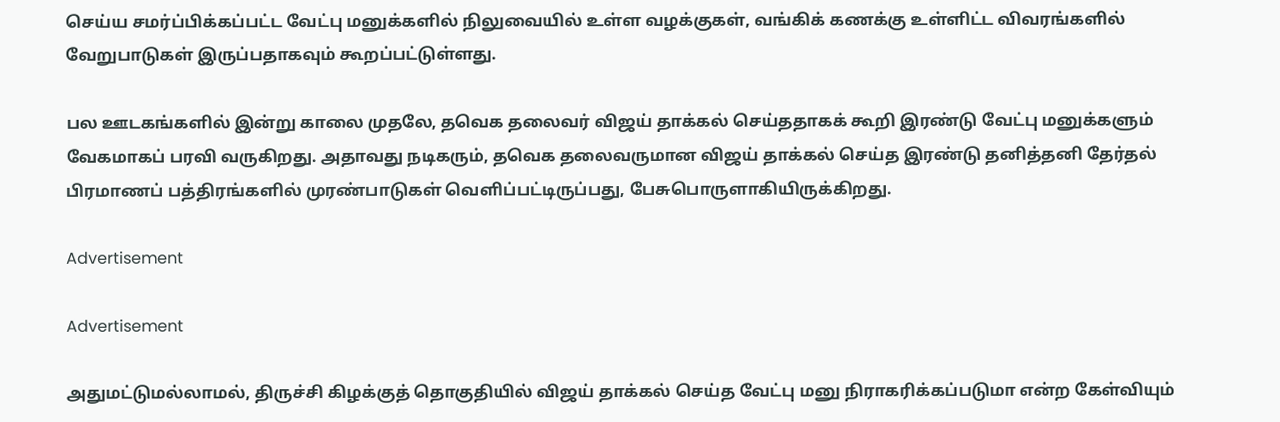செய்ய சமர்ப்பிக்கப்பட்ட வேட்பு மனுக்களில் நிலுவையில் உள்ள வழக்குகள், வங்கிக் கணக்கு உள்ளிட்ட விவரங்களில் வேறுபாடுகள் இருப்பதாகவும் கூறப்பட்டுள்ளது.

பல ஊடகங்களில் இன்று காலை முதலே, தவெக தலைவர் விஜய் தாக்கல் செய்ததாகக் கூறி இரண்டு வேட்பு மனுக்களும் வேகமாகப் பரவி வருகிறது. அதாவது நடிகரும், தவெக தலைவருமான விஜய் தாக்கல் செய்த இரண்டு தனித்தனி தேர்தல் பிரமாணப் பத்திரங்களில் முரண்பாடுகள் வெளிப்பட்டிருப்பது, பேசுபொருளாகியிருக்கிறது.

Advertisement

Advertisement

அதுமட்டுமல்லாமல், திருச்சி கிழக்குத் தொகுதியில் விஜய் தாக்கல் செய்த வேட்பு மனு நிராகரிக்கப்படுமா என்ற கேள்வியும்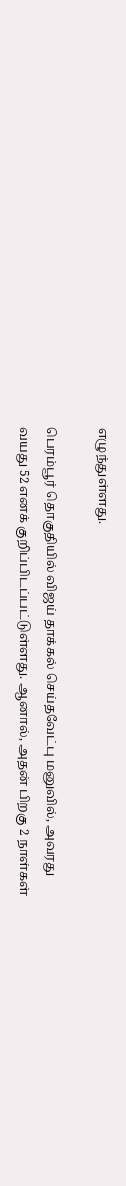எழுந்துள்ளது.

பெரம்பூர் தொகுதியில் விஜய் தாக்கல் செய்தவேட்பு மனுவில், அவரது வயது 52 எனக் குறிப்பிடப்பட்டுள்ளது. ஆனால், அதன் பிறகு 2 நாள்கள்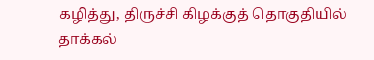கழித்து, திருச்சி கிழக்குத் தொகுதியில் தாக்கல்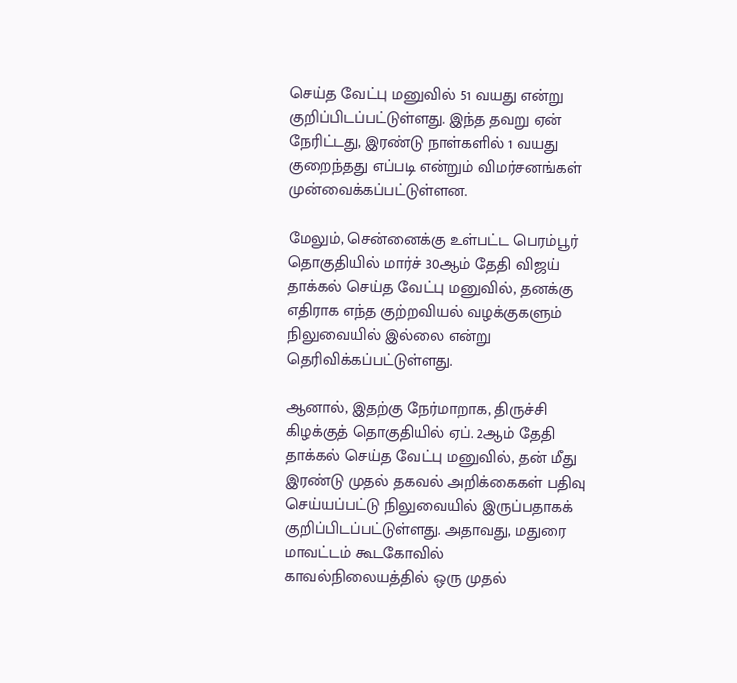செய்த வேட்பு மனுவில் 51 வயது என்று குறிப்பிடப்பட்டுள்ளது. இந்த தவறு ஏன் நேரிட்டது, இரண்டு நாள்களில் 1 வயது குறைந்தது எப்படி என்றும் விமர்சனங்கள் முன்வைக்கப்பட்டுள்ளன.

மேலும், சென்னைக்கு உள்பட்ட பெரம்பூர் தொகுதியில் மார்ச் 30ஆம் தேதி விஜய் தாக்கல் செய்த வேட்பு மனுவில், தனக்கு எதிராக எந்த குற்றவியல் வழக்குகளும் நிலுவையில் இல்லை என்று தெரிவிக்கப்பட்டுள்ளது.

ஆனால், இதற்கு நேர்மாறாக, திருச்சி கிழக்குத் தொகுதியில் ஏப். 2ஆம் தேதி தாக்கல் செய்த வேட்பு மனுவில், தன் மீது இரண்டு முதல் தகவல் அறிக்கைகள் பதிவு செய்யப்பட்டு நிலுவையில் இருப்பதாகக் குறிப்பிடப்பட்டுள்ளது. அதாவது, மதுரை மாவட்டம் கூடகோவில் காவல்நிலையத்தில் ஒரு முதல்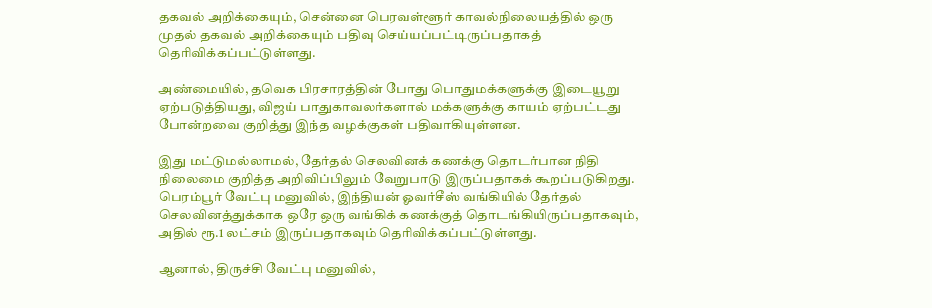தகவல் அறிக்கையும், சென்னை பெரவள்ளூர் காவல்நிலையத்தில் ஒரு முதல் தகவல் அறிக்கையும் பதிவு செய்யப்பட்டிருப்பதாகத் தெரிவிக்கப்பட்டுள்ளது.

அண்மையில், தவெக பிரசாரத்தின் போது பொதுமக்களுக்கு இடையூறு ஏற்படுத்தியது, விஜய் பாதுகாவலர்களால் மக்களுக்கு காயம் ஏற்பட்டது போன்றவை குறித்து இந்த வழக்குகள் பதிவாகியுள்ளன.

இது மட்டுமல்லாமல், தேர்தல் செலவினக் கணக்கு தொடர்பான நிதி நிலைமை குறித்த அறிவிப்பிலும் வேறுபாடு இருப்பதாகக் கூறப்படுகிறது. பெரம்பூர் வேட்பு மனுவில், இந்தியன் ஓவர்சீஸ் வங்கியில் தேர்தல் செலவினத்துக்காக ஒரே ஒரு வங்கிக் கணக்குத் தொடங்கியிருப்பதாகவும், அதில் ரூ.1 லட்சம் இருப்பதாகவும் தெரிவிக்கப்பட்டுள்ளது.

ஆனால், திருச்சி வேட்பு மனுவில்,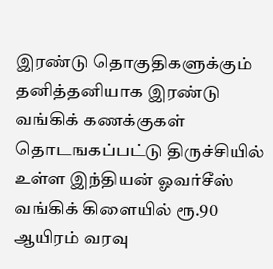இரண்டு தொகுதிகளுக்கும் தனித்தனியாக இரண்டு வங்கிக் கணக்குகள் தொடஙகப்பட்டு திருச்சியில் உள்ள இந்தியன் ஓவர்சீஸ் வங்கிக் கிளையில் ரூ.90 ஆயிரம் வரவு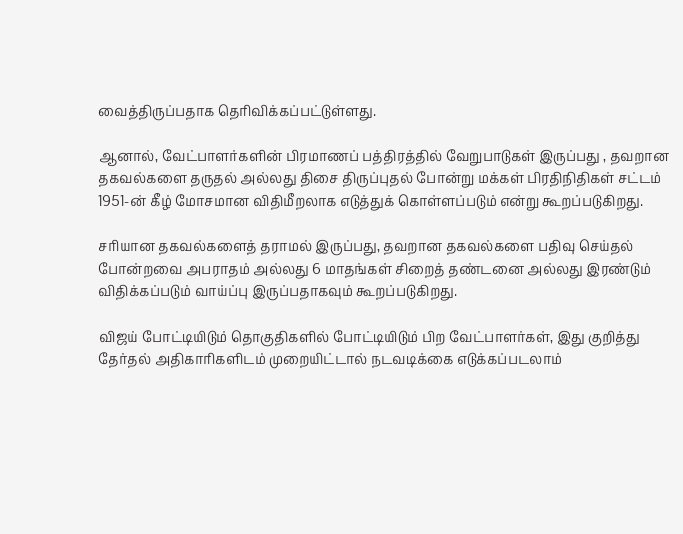வைத்திருப்பதாக தெரிவிக்கப்பட்டுள்ளது.

ஆனால், வேட்பாளர்களின் பிரமாணப் பத்திரத்தில் வேறுபாடுகள் இருப்பது , தவறான தகவல்களை தருதல் அல்லது திசை திருப்புதல் போன்று மக்கள் பிரதிநிதிகள் சட்டம் 1951-ன் கீழ் மோசமான விதிமீறலாக எடுத்துக் கொள்ளப்படும் என்று கூறப்படுகிறது.

சரியான தகவல்களைத் தராமல் இருப்பது, தவறான தகவல்களை பதிவு செய்தல் போன்றவை அபராதம் அல்லது 6 மாதங்கள் சிறைத் தண்டனை அல்லது இரண்டும் விதிக்கப்படும் வாய்ப்பு இருப்பதாகவும் கூறப்படுகிறது.

விஜய் போட்டியிடும் தொகுதிகளில் போட்டியிடும் பிற வேட்பாளர்கள், இது குறித்து தேர்தல் அதிகாரிகளிடம் முறையிட்டால் நடவடிக்கை எடுக்கப்படலாம்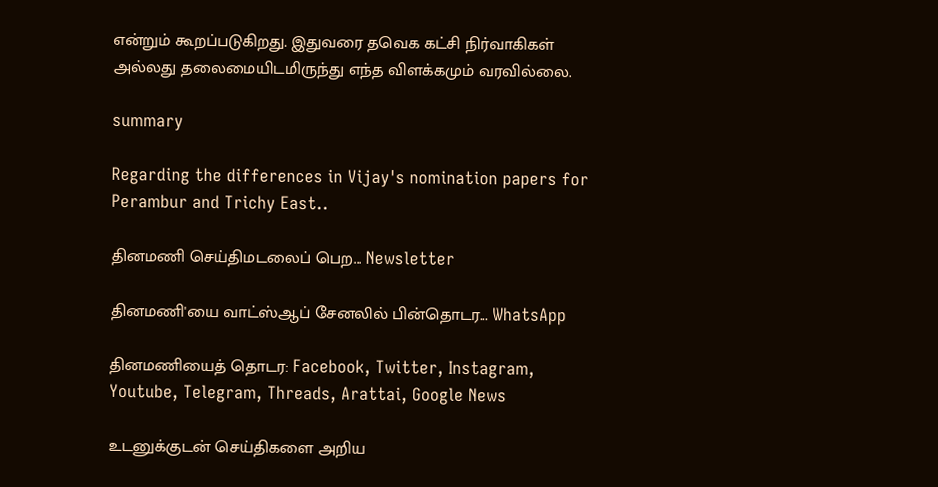என்றும் கூறப்படுகிறது. இதுவரை தவெக கட்சி நிர்வாகிகள் அல்லது தலைமையிடமிருந்து எந்த விளக்கமும் வரவில்லை.

summary

Regarding the differences in Vijay's nomination papers for Perambur and Trichy East..

தினமணி செய்திமடலைப் பெற... Newsletter

தினமணி'யை வாட்ஸ்ஆப் சேனலில் பின்தொடர... WhatsApp

தினமணியைத் தொடர: Facebook, Twitter, Instagram, Youtube, Telegram, Threads, Arattai, Google News

உடனுக்குடன் செய்திகளை அறிய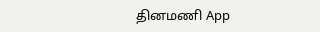தினமணி App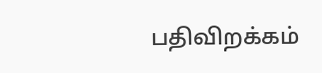பதிவிறக்கம்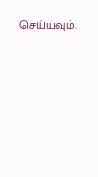செய்யவும்.